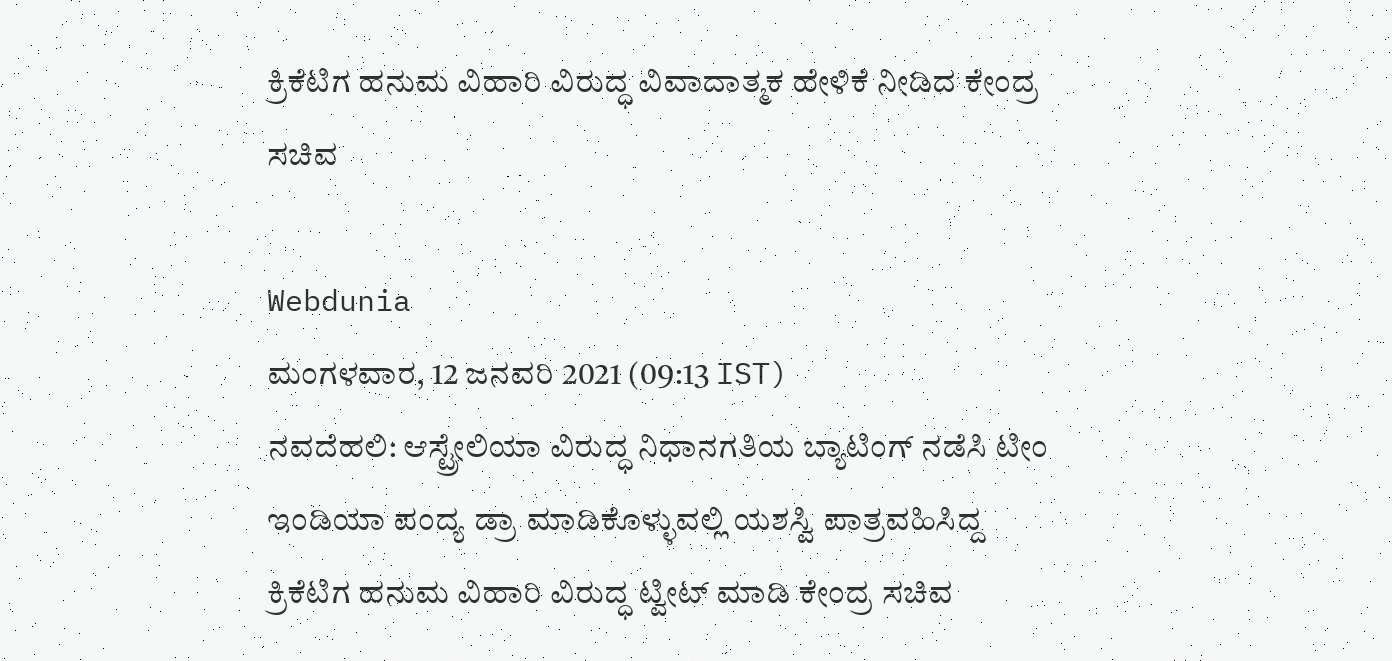ಕ್ರಿಕೆಟಿಗ ಹನುಮ ವಿಹಾರಿ ವಿರುದ್ಧ ವಿವಾದಾತ್ಮಕ ಹೇಳಿಕೆ ನೀಡಿದ ಕೇಂದ್ರ ಸಚಿವ

Webdunia
ಮಂಗಳವಾರ, 12 ಜನವರಿ 2021 (09:13 IST)
ನವದೆಹಲಿ: ಆಸ್ಟ್ರೇಲಿಯಾ ವಿರುದ್ಧ ನಿಧಾನಗತಿಯ ಬ್ಯಾಟಿಂಗ್ ನಡೆಸಿ ಟೀಂ ಇಂಡಿಯಾ ಪಂದ್ಯ ಡ್ರಾ ಮಾಡಿಕೊಳ್ಳುವಲ್ಲಿ ಯಶಸ್ವಿ ಪಾತ್ರವಹಿಸಿದ್ದ ಕ್ರಿಕೆಟಿಗ ಹನುಮ ವಿಹಾರಿ ವಿರುದ್ಧ ಟ್ವೀಟ್ ಮಾಡಿ ಕೇಂದ್ರ ಸಚಿವ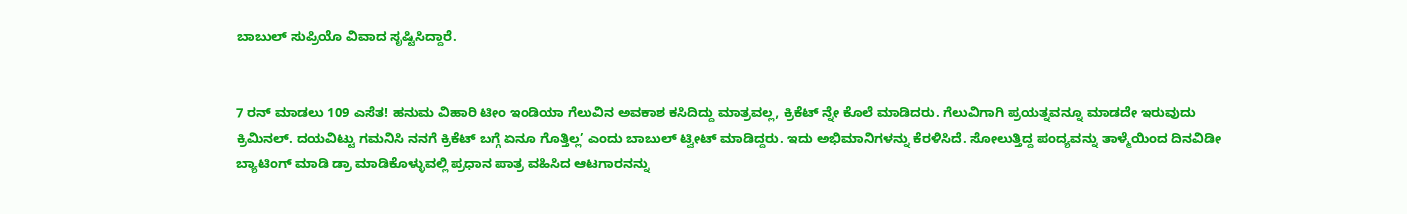ಬಾಬುಲ್ ಸುಪ್ರಿಯೊ ವಿವಾದ ಸೃಷ್ಟಿಸಿದ್ದಾರೆ.


7 ರನ್ ಮಾಡಲು 109 ಎಸೆತ! ಹನುಮ ವಿಹಾರಿ ಟೀಂ ಇಂಡಿಯಾ ಗೆಲುವಿನ ಅವಕಾಶ ಕಸಿದಿದ್ದು ಮಾತ್ರವಲ್ಲ, ಕ್ರಿಕೆಟ್ ನ್ನೇ ಕೊಲೆ ಮಾಡಿದರು. ಗೆಲುವಿಗಾಗಿ ಪ್ರಯತ್ನವನ್ನೂ ಮಾಡದೇ ಇರುವುದು ಕ್ರಿಮಿನಲ್. ದಯವಿಟ್ಟು ಗಮನಿಸಿ ನನಗೆ ಕ್ರಿಕೆಟ್ ಬಗ್ಗೆ ಏನೂ ಗೊತ್ತಿಲ್ಲ’ ಎಂದು ಬಾಬುಲ್ ಟ್ವೀಟ್ ಮಾಡಿದ್ದರು. ಇದು ಅಭಿಮಾನಿಗಳನ್ನು ಕೆರಳಿಸಿದೆ. ಸೋಲುತ್ತಿದ್ದ ಪಂದ್ಯವನ್ನು ತಾಳ್ಮೆಯಿಂದ ದಿನವಿಡೀ ಬ್ಯಾಟಿಂಗ್ ಮಾಡಿ ಡ್ರಾ ಮಾಡಿಕೊಳ್ಳುವಲ್ಲಿ ಪ್ರಧಾನ ಪಾತ್ರ ವಹಿಸಿದ ಆಟಗಾರನನ್ನು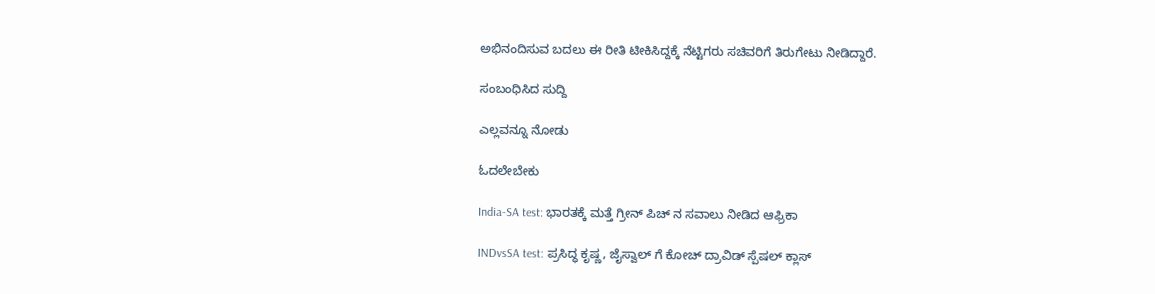ಅಭಿನಂದಿಸುವ ಬದಲು ಈ ರೀತಿ ಟೀಕಿಸಿದ್ದಕ್ಕೆ ನೆಟ್ಟಿಗರು ಸಚಿವರಿಗೆ ತಿರುಗೇಟು ನೀಡಿದ್ದಾರೆ.

ಸಂಬಂಧಿಸಿದ ಸುದ್ದಿ

ಎಲ್ಲವನ್ನೂ ನೋಡು

ಓದಲೇಬೇಕು

India-SA test: ಭಾರತಕ್ಕೆ ಮತ್ತೆ ಗ್ರೀನ್ ಪಿಚ್ ನ ಸವಾಲು ನೀಡಿದ ಆಫ್ರಿಕಾ

INDvsSA test: ಪ್ರಸಿದ್ಧ ಕೃಷ್ಣ, ಜೈಸ್ವಾಲ್ ಗೆ ಕೋಚ್ ದ್ರಾವಿಡ್ ಸ್ಪೆಷಲ್ ಕ್ಲಾಸ್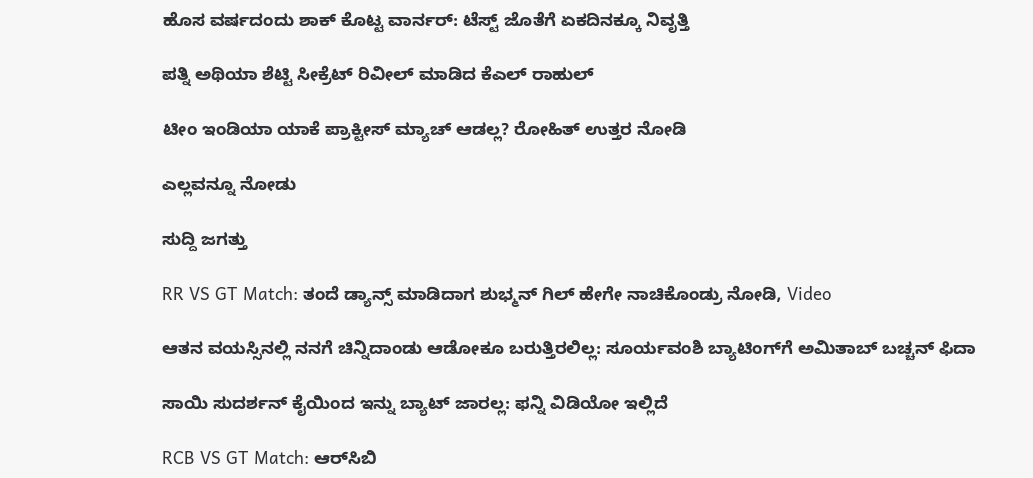ಹೊಸ ವರ್ಷದಂದು ಶಾಕ್ ಕೊಟ್ಟ ವಾರ್ನರ್: ಟೆಸ್ಟ್ ಜೊತೆಗೆ ಏಕದಿನಕ್ಕೂ ನಿವೃತ್ತಿ

ಪತ್ನಿ ಅಥಿಯಾ ಶೆಟ್ಟಿ ಸೀಕ್ರೆಟ್ ರಿವೀಲ್ ಮಾಡಿದ ಕೆಎಲ್ ರಾಹುಲ್

ಟೀಂ ಇಂಡಿಯಾ ಯಾಕೆ ಪ್ರಾಕ್ಟೀಸ್ ಮ್ಯಾಚ್ ಆಡಲ್ಲ? ರೋಹಿತ್ ಉತ್ತರ ನೋಡಿ

ಎಲ್ಲವನ್ನೂ ನೋಡು

ಸುದ್ದಿ ಜಗತ್ತು

RR VS GT Match: ತಂದೆ ಡ್ಯಾನ್ಸ್ ಮಾಡಿದಾಗ ಶುಭ್ಮನ್ ಗಿಲ್ ಹೇಗೇ ನಾಚಿಕೊಂಡ್ರು ನೋಡಿ, Video

ಆತನ ವಯಸ್ಸಿನಲ್ಲಿ ನನಗೆ ಚಿನ್ನಿದಾಂಡು ಆಡೋಕೂ ಬರುತ್ತಿರಲಿಲ್ಲ: ಸೂರ್ಯವಂಶಿ ಬ್ಯಾಟಿಂಗ್‌ಗೆ ಅಮಿತಾಬ್ ಬಚ್ಚನ್ ಫಿದಾ

ಸಾಯಿ ಸುದರ್ಶನ್ ಕೈಯಿಂದ ಇನ್ನು ಬ್ಯಾಟ್ ಜಾರಲ್ಲ: ಫನ್ನಿ ವಿಡಿಯೋ ಇಲ್ಲಿದೆ

RCB VS GT Match: ಆರ್‌ಸಿಬಿ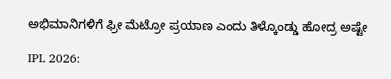ಅಭಿಮಾನಿಗಳಿಗೆ ಫ್ರೀ ಮೆಟ್ರೋ ಪ್ರಯಾಣ ಎಂದು ತಿಳ್ಕೊಂಡ್ಡು ಹೋದ್ರ ಅಷ್ಟೇ

IPL 2026: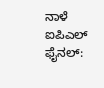ನಾಳೆ ಐಪಿಎಲ್‌ ಫೈನಲ್‌: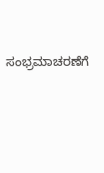ಸಂಭ್ರಮಾಚರಣೆಗೆ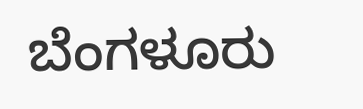ಬೆಂಗಳೂರು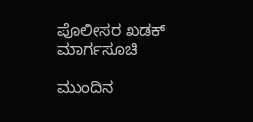ಪೊಲೀಸರ ಖಡಕ್‌ ಮಾರ್ಗಸೂಚಿ

ಮುಂದಿನ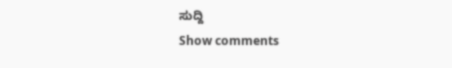ಸುದ್ದಿ
Show comments